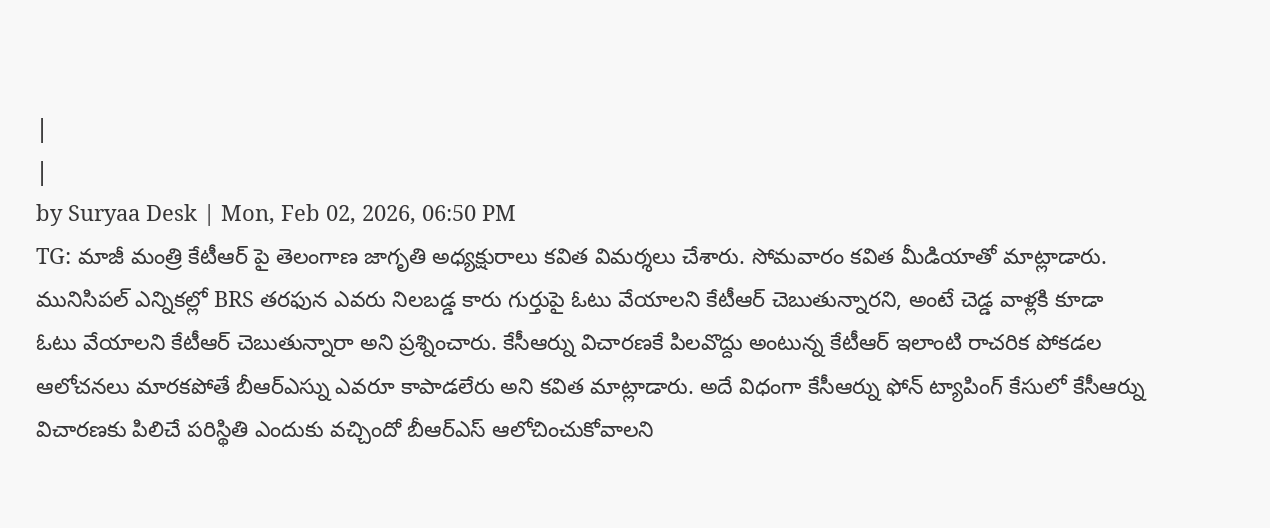|
|
by Suryaa Desk | Mon, Feb 02, 2026, 06:50 PM
TG: మాజీ మంత్రి కేటీఆర్ పై తెలంగాణ జాగృతి అధ్యక్షురాలు కవిత విమర్శలు చేశారు. సోమవారం కవిత మీడియాతో మాట్లాడారు. మునిసిపల్ ఎన్నికల్లో BRS తరఫున ఎవరు నిలబడ్డ కారు గుర్తుపై ఓటు వేయాలని కేటీఆర్ చెబుతున్నారని, అంటే చెడ్డ వాళ్లకి కూడా ఓటు వేయాలని కేటీఆర్ చెబుతున్నారా అని ప్రశ్నించారు. కేసీఆర్ను విచారణకే పిలవొద్దు అంటున్న కేటీఆర్ ఇలాంటి రాచరిక పోకడల ఆలోచనలు మారకపోతే బీఆర్ఎస్ను ఎవరూ కాపాడలేరు అని కవిత మాట్లాడారు. అదే విధంగా కేసీఆర్ను ఫోన్ ట్యాపింగ్ కేసులో కేసీఆర్ను విచారణకు పిలిచే పరిస్థితి ఎందుకు వచ్చిందో బీఆర్ఎస్ ఆలోచించుకోవాలని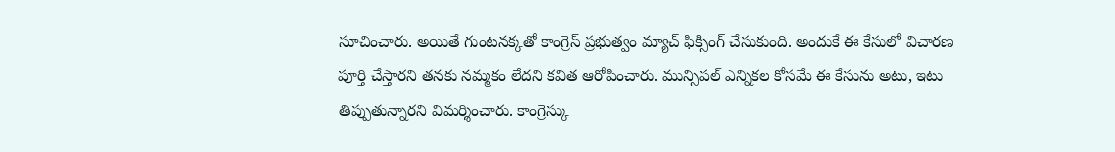సూచించారు. అయితే గుంటనక్కతో కాంగ్రెస్ ప్రభుత్వం మ్యాచ్ ఫిక్సింగ్ చేసుకుంది. అందుకే ఈ కేసులో విచారణ పూర్తి చేస్తారని తనకు నమ్మకం లేదని కవిత ఆరోపించారు. మున్సిపల్ ఎన్నికల కోసమే ఈ కేసును అటు, ఇటు తిప్పుతున్నారని విమర్శించారు. కాంగ్రెస్కు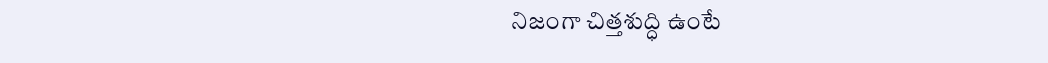నిజంగా చిత్తశుద్ధి ఉంటే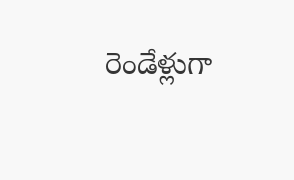రెండేళ్లుగా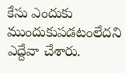కేసు ఎందుకు ముందుకుపడటంలేదని ఎద్దేవా చేశారు.